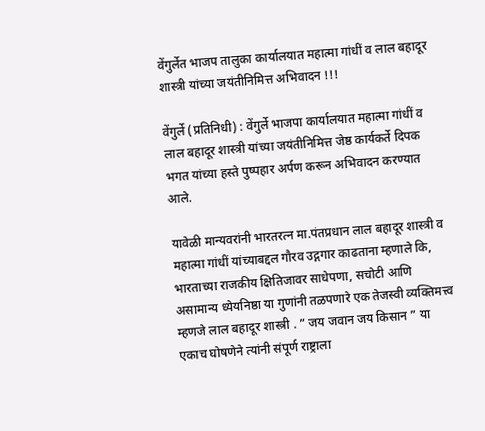वेंगुर्लेत भाजप तालुका कार्यालयात महात्मा गांधीं व लाल बहादूर शास्त्री यांच्या जयंतीनिमित्त अभिवादन !!!

वेंगुर्ले (प्रतिनिधी) : वेंगुर्ले भाजपा कार्यालयात महात्मा गांधीं व लाल बहादूर शास्त्री यांच्या जयंतीनिमित्त जेष्ठ कार्यकर्ते दिपक भगत यांच्या हस्ते पुष्पहार अर्पण करून अभिवादन करण्यात आले.

यावेळी मान्यवरांनी भारतरत्न मा.पंतप्रधान लाल बहादूर शास्त्री व महात्मा गांधीं यांच्याबद्दल गौरव उद्गगार काढताना म्हणाले कि, भारताच्या राजकीय क्षितिजावर साधेपणा, सचोटी आणि असामान्य ध्येयनिष्ठा या गुणांनी तळपणारे एक तेजस्वी व्यक्तिमत्त्व म्हणजे लाल बहादूर शास्त्री . ” जय जवान जय किसान ” या एकाच घोषणेने त्यांनी संपूर्ण राष्ट्राला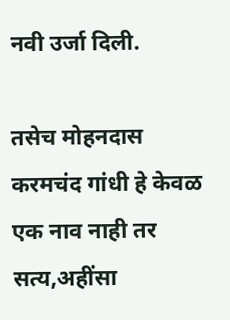नवी उर्जा दिली.

तसेच मोहनदास करमचंद गांधी हे केवळ एक नाव नाही तर सत्य,अहींसा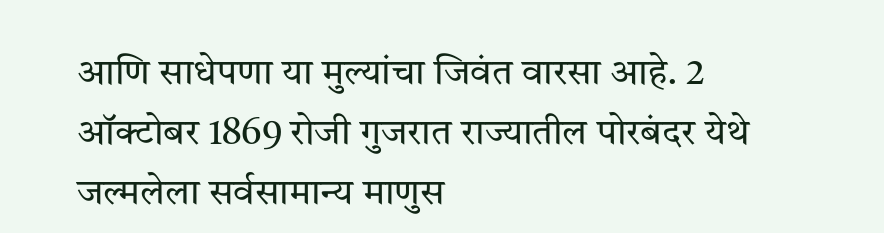आणि साधेपणा या मुल्यांचा जिवंत वारसा आहे. 2 ऑक्टोबर 1869 रोजी गुजरात राज्यातील पोरबंदर येथे जल्मलेला सर्वसामान्य माणुस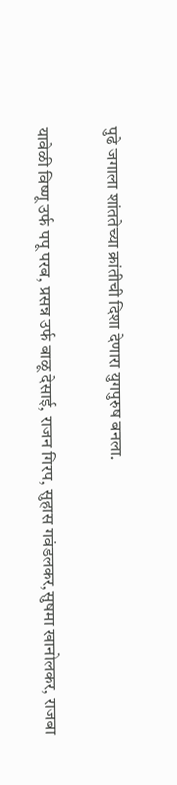पुढे जगाला शांततेच्या क्रांतीची दिशा देणारा युगपुरुष बनला.

यावेळी विष्णू उर्फ पपू परब, प्रसन्न उर्फ बाळू देसाई, राजन गिरप, सुहास गवंडलकर,सुषमा खानोलकर, राजबा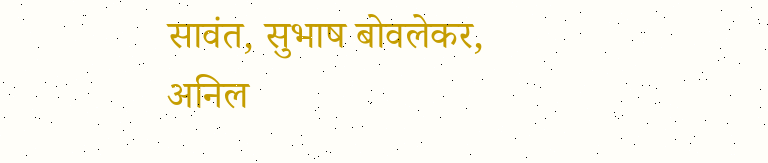सावंत, सुभाष बोवलेकर, अनिल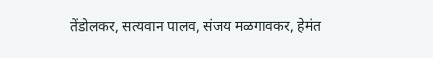तेंडोलकर, सत्यवान पालव, संजय मळगावकर, हेमंत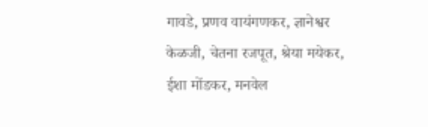गावडे, प्रणव वायंगणकर, ज्ञानेश्वर केळजी, चेतना रजपूत, श्रेया मयेकर, ईशा मोंडकर, मनवेल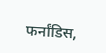फर्नांडिस,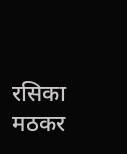रसिका मठकर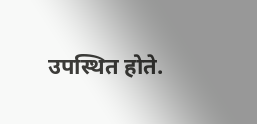उपस्थित होते.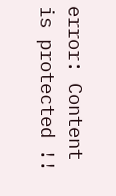error: Content is protected !!